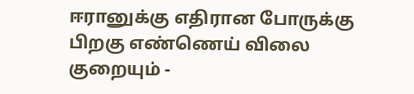ஈரானுக்கு எதிரான போருக்கு பிறகு எண்ணெய் விலை குறையும் -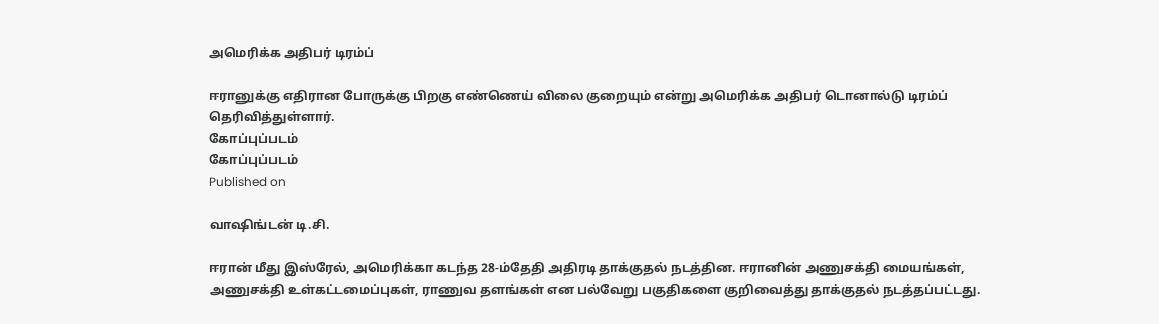அமெரிக்க அதிபர் டிரம்ப்

ஈரானுக்கு எதிரான போருக்கு பிறகு எண்ணெய் விலை குறையும் என்று அமெரிக்க அதிபர் டொனால்டு டிரம்ப் தெரிவித்துள்ளார்.
கோப்புப்படம்
கோப்புப்படம்
Published on

வாஷிங்டன் டி.சி.

ஈரான் மீது இஸ்ரேல், அமெரிக்கா கடந்த 28-ம்தேதி அதிரடி தாக்குதல் நடத்தின. ஈரானின் அணுசக்தி மையங்கள், அணுசக்தி உள்கட்டமைப்புகள், ராணுவ தளங்கள் என பல்வேறு பகுதிகளை குறிவைத்து தாக்குதல் நடத்தப்பட்டது.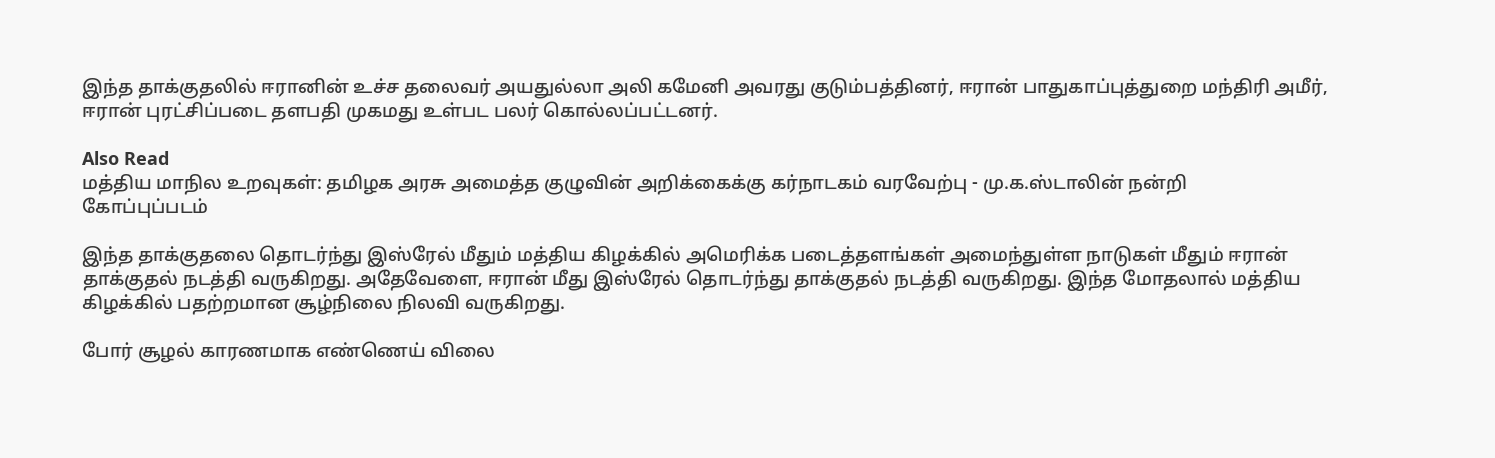இந்த தாக்குதலில் ஈரானின் உச்ச தலைவர் அயதுல்லா அலி கமேனி அவரது குடும்பத்தினர், ஈரான் பாதுகாப்புத்துறை மந்திரி அமீர், ஈரான் புரட்சிப்படை தளபதி முகமது உள்பட பலர் கொல்லப்பட்டனர்.

Also Read
மத்திய மாநில உறவுகள்: தமிழக அரசு அமைத்த குழுவின் அறிக்கைக்கு கர்நாடகம் வரவேற்பு - மு.க.ஸ்டாலின் நன்றி
கோப்புப்படம்

இந்த தாக்குதலை தொடர்ந்து இஸ்ரேல் மீதும் மத்திய கிழக்கில் அமெரிக்க படைத்தளங்கள் அமைந்துள்ள நாடுகள் மீதும் ஈரான் தாக்குதல் நடத்தி வருகிறது. அதேவேளை, ஈரான் மீது இஸ்ரேல் தொடர்ந்து தாக்குதல் நடத்தி வருகிறது. இந்த மோதலால் மத்திய கிழக்கில் பதற்றமான சூழ்நிலை நிலவி வருகிறது.

போர் சூழல் காரணமாக எண்ணெய் விலை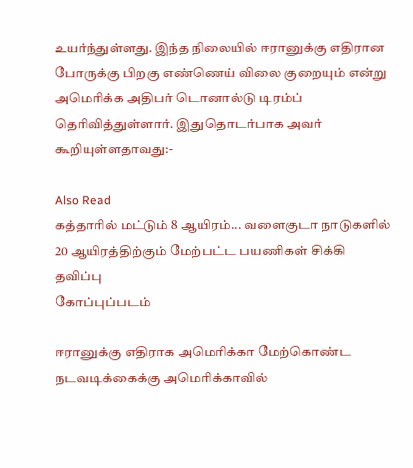உயர்ந்துள்ளது. இந்த நிலையில் ஈரானுக்கு எதிரான போருக்கு பிறகு எண்ணெய் விலை குறையும் என்று அமெரிக்க அதிபர் டொனால்டு டிரம்ப் தெரிவித்துள்ளார். இதுதொடர்பாக அவர் கூறியுள்ளதாவது:-

Also Read
கத்தாரில் மட்டும் 8 ஆயிரம்... வளைகுடா நாடுகளில் 20 ஆயிரத்திற்கும் மேற்பட்ட பயணிகள் சிக்கி தவிப்பு
கோப்புப்படம்

ஈரானுக்கு எதிராக அமெரிக்கா மேற்கொண்ட நடவடிக்கைக்கு அமெரிக்காவில்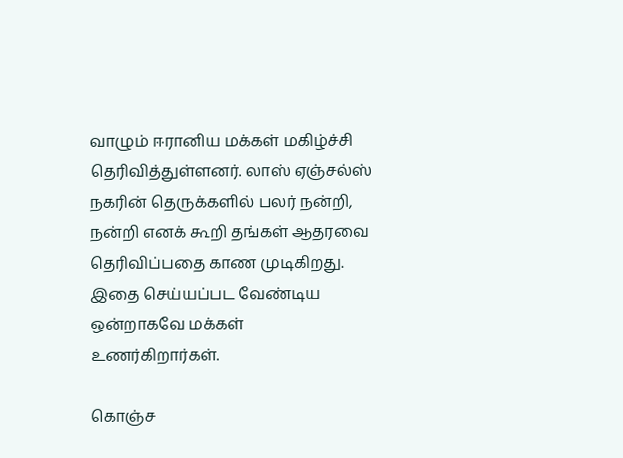வாழும் ஈரானிய மக்கள் மகிழ்ச்சி தெரிவித்துள்ளனர். லாஸ் ஏஞ்சல்ஸ் நகரின் தெருக்களில் பலர் நன்றி, நன்றி எனக் கூறி தங்கள் ஆதரவை தெரிவிப்பதை காண முடிகிறது. இதை செய்யப்பட வேண்டிய ஒன்றாகவே மக்கள் உணர்கிறார்கள்.

கொஞ்ச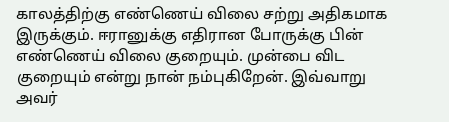காலத்திற்கு எண்ணெய் விலை சற்று அதிகமாக இருக்கும். ஈரானுக்கு எதிரான போருக்கு பின் எண்ணெய் விலை குறையும். முன்பை விட குறையும் என்று நான் நம்புகிறேன். இவ்வாறு அவர்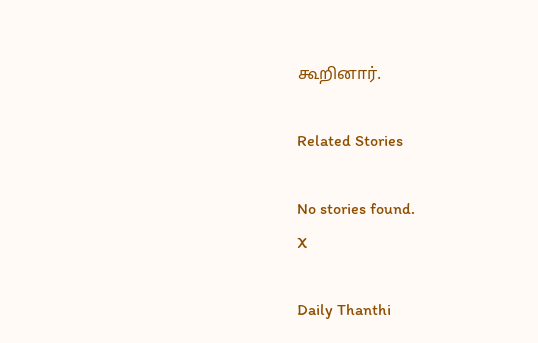கூறினார்.

Related Stories

No stories found.
X

Daily Thanthi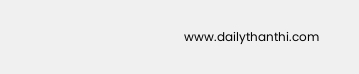www.dailythanthi.com